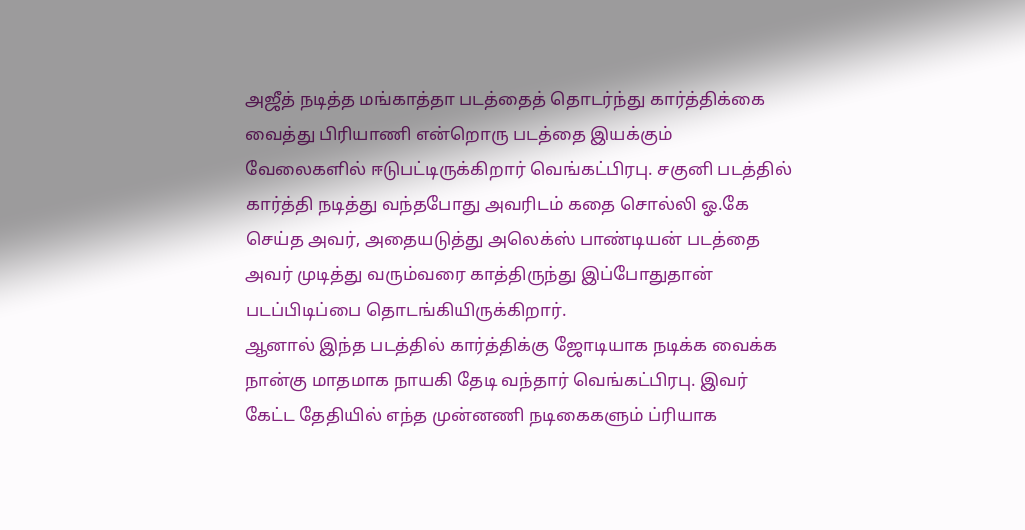அஜீத் நடித்த மங்காத்தா படத்தைத் தொடர்ந்து கார்த்திக்கை வைத்து பிரியாணி என்றொரு படத்தை இயக்கும் வேலைகளில் ஈடுபட்டிருக்கிறார் வெங்கட்பிரபு. சகுனி படத்தில் கார்த்தி நடித்து வந்தபோது அவரிடம் கதை சொல்லி ஓ.கே செய்த அவர், அதையடுத்து அலெக்ஸ் பாண்டியன் படத்தை அவர் முடித்து வரும்வரை காத்திருந்து இப்போதுதான் படப்பிடிப்பை தொடங்கியிருக்கிறார்.
ஆனால் இந்த படத்தில் கார்த்திக்கு ஜோடியாக நடிக்க வைக்க நான்கு மாதமாக நாயகி தேடி வந்தார் வெங்கட்பிரபு. இவர் கேட்ட தேதியில் எந்த முன்னணி நடிகைகளும் ப்ரியாக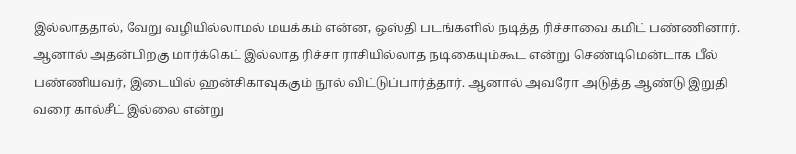இல்லாததால், வேறு வழியில்லாமல் மயக்கம் என்ன, ஒஸ்தி படங்களில் நடித்த ரிச்சாவை கமிட் பண்ணினார்.
ஆனால் அதன்பிறகு மார்க்கெட் இல்லாத ரிச்சா ராசியில்லாத நடிகையும்கூட என்று செண்டிமென்டாக பீல் பண்ணியவர், இடையில் ஹன்சிகாவுககும் நூல் விட்டுப்பார்த்தார். ஆனால் அவரோ அடுத்த ஆண்டு இறுதி வரை கால்சீட் இல்லை என்று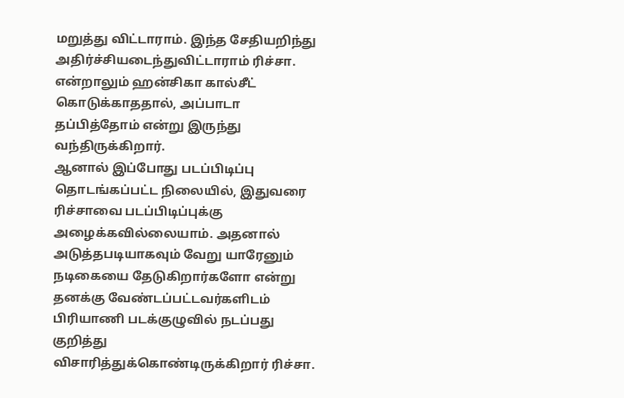மறுத்து விட்டாராம். இந்த சேதியறிந்து அதிர்ச்சியடைந்துவிட்டாராம் ரிச்சா. என்றாலும் ஹன்சிகா கால்சீட் கொடுக்காததால், அப்பாடா தப்பித்தோம் என்று இருந்து வந்திருக்கிறார்.
ஆனால் இப்போது படப்பிடிப்பு தொடங்கப்பட்ட நிலையில், இதுவரை ரிச்சாவை படப்பிடிப்புக்கு அழைக்கவில்லையாம். அதனால் அடுத்தபடியாகவும் வேறு யாரேனும் நடிகையை தேடுகிறார்களோ என்று தனக்கு வேண்டப்பட்டவர்களிடம் பிரியாணி படக்குழுவில் நடப்பது குறித்து விசாரித்துக்கொண்டிருக்கிறார் ரிச்சா.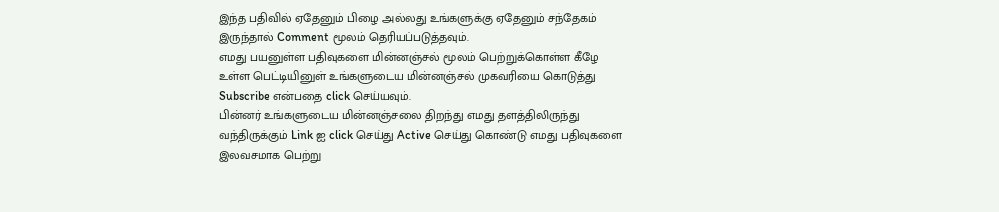இந்த பதிவில் ஏதேனும் பிழை அல்லது உங்களுக்கு ஏதேனும் சந்தேகம் இருந்தால் Comment மூலம் தெரியப்படுத்தவும்.
எமது பயனுள்ள பதிவுகளை மின்னஞ்சல் மூலம் பெற்றுக்கொள்ள கீழே உள்ள பெட்டியினுள் உங்களுடைய மின்னஞ்சல் முகவரியை கொடுத்து Subscribe என்பதை click செய்யவும்.
பின்னர் உங்களுடைய மின்னஞ்சலை திறந்து எமது தளத்திலிருந்து வந்திருக்கும் Link ஐ click செய்து Active செய்து கொண்டு எமது பதிவுகளை இலவசமாக பெற்று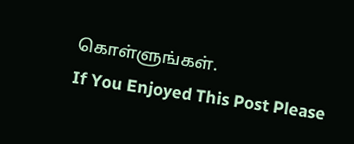கொள்ளுங்கள்.
If You Enjoyed This Post Please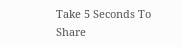Take 5 Seconds To Share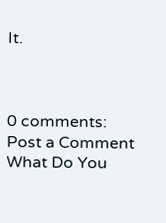It.



0 comments:
Post a Comment
What Do You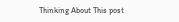Thinking About This post